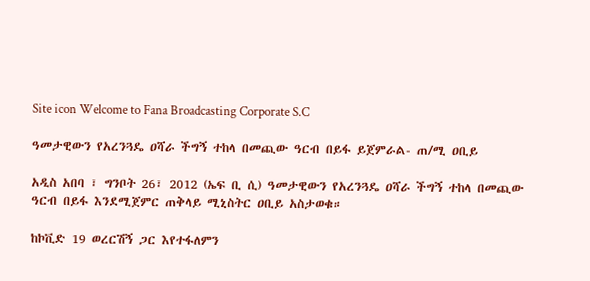Site icon Welcome to Fana Broadcasting Corporate S.C

ዓመታዊውን የአረንጓዴ ዐሻራ ችግኝ ተከላ በመጪው ዓርብ በይፋ ይጀምራል- ጠ/ሚ ዐቢይ

አዲስ አበባ ፣ ግንቦት 26፣ 2012 (ኤፍ ቢ ሲ) ዓመታዊውን የአረንጓዴ ዐሻራ ችግኝ ተከላ በመጪው ዓርብ በይፋ እንደሚጀምር ጠቅላይ ሚኒስትር ዐቢይ አስታወቁ።

ከኮቪድ 19 ወረርሽኝ ጋር እየተፋለምን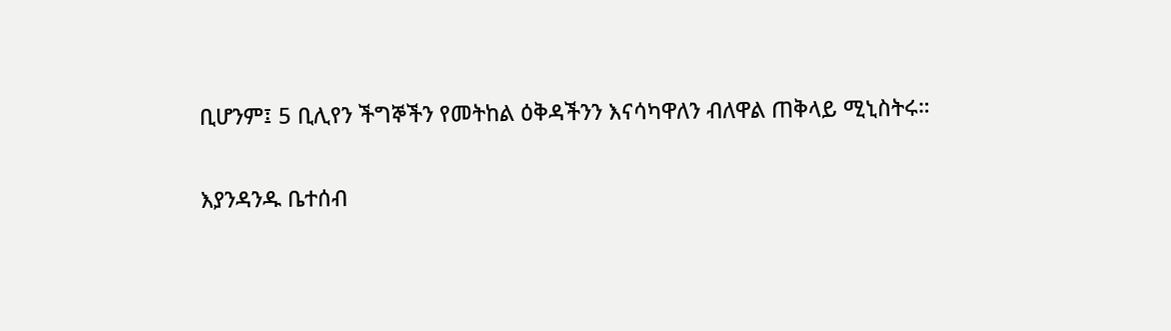ቢሆንም፤ 5 ቢሊየን ችግኞችን የመትከል ዕቅዳችንን እናሳካዋለን ብለዋል ጠቅላይ ሚኒስትሩ።

እያንዳንዱ ቤተሰብ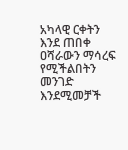አካላዊ ርቀትን እንደ ጠበቀ ዐሻራውን ማሳረፍ የሚችልበትን መንገድ እንደሚመቻች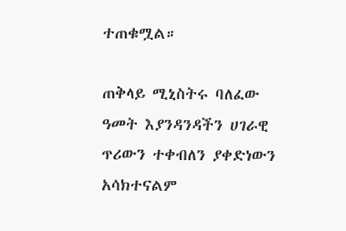ተጠቁሟል።

ጠቅላይ ሚኒስትሩ ባለፈው ዓመት እያንዳንዳችን ሀገራዊ ጥሪውን ተቀብለን ያቀድነውን አሳክተናልም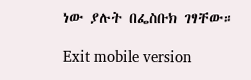ነው ያሉት በፌስቡክ ገፃቸው።

Exit mobile version